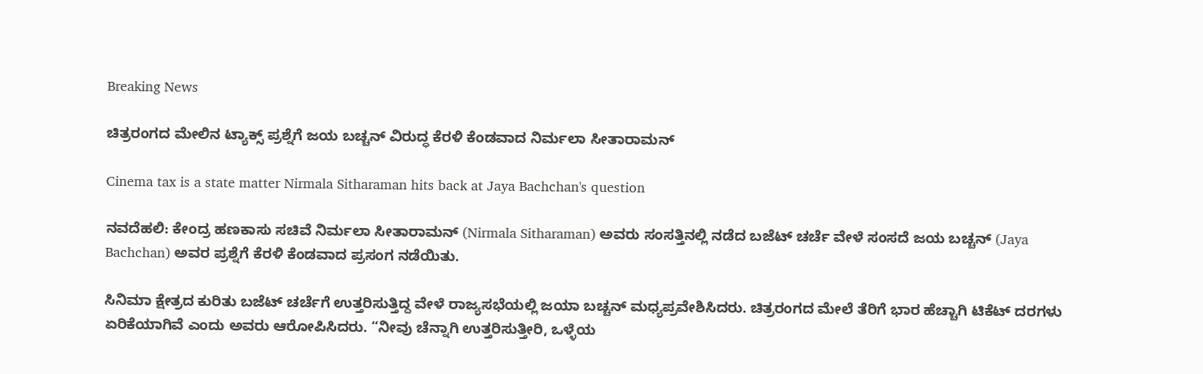Breaking News

ಚಿತ್ರರಂಗದ ಮೇಲಿನ ಟ್ಯಾಕ್ಸ್‌ ಪ್ರಶ್ನೆಗೆ ಜಯ ಬಚ್ಚನ್‌ ವಿರುದ್ಧ ಕೆರಳಿ ಕೆಂಡವಾದ ನಿರ್ಮಲಾ ಸೀತಾರಾಮನ್‌

Cinema tax is a state matter Nirmala Sitharaman hits back at Jaya Bachchan's question

ನವದೆಹಲಿ: ಕೇಂದ್ರ ಹಣಕಾಸು ಸಚಿವೆ ನಿರ್ಮಲಾ ಸೀತಾರಾಮನ್ (Nirmala Sitharaman) ಅವರು ಸಂಸತ್ತಿನಲ್ಲಿ ನಡೆದ ಬಜೆಟ್ ಚರ್ಚೆ ವೇಳೆ ಸಂಸದೆ ಜಯ ಬಚ್ಚನ್ (Jaya Bachchan) ಅವರ ಪ್ರಶ್ನೆಗೆ ಕೆರಳಿ ಕೆಂಡವಾದ ಪ್ರಸಂಗ ನಡೆಯಿತು.

ಸಿನಿಮಾ ಕ್ಷೇತ್ರದ ಕುರಿತು ಬಜೆಟ್ ಚರ್ಚೆಗೆ ಉತ್ತರಿಸುತ್ತಿದ್ದ ವೇಳೆ ರಾಜ್ಯಸಭೆಯಲ್ಲಿ ಜಯಾ ಬಚ್ಚನ್ ಮಧ್ಯಪ್ರವೇಶಿಸಿದರು. ಚಿತ್ರರಂಗದ ಮೇಲೆ ತೆರಿಗೆ ಭಾರ ಹೆಚ್ಚಾಗಿ ಟಿಕೆಟ್ ದರಗಳು ಏರಿಕೆಯಾಗಿವೆ ಎಂದು ಅವರು ಆರೋಪಿಸಿದರು. “ನೀವು ಚೆನ್ನಾಗಿ ಉತ್ತರಿಸುತ್ತೀರಿ, ಒಳ್ಳೆಯ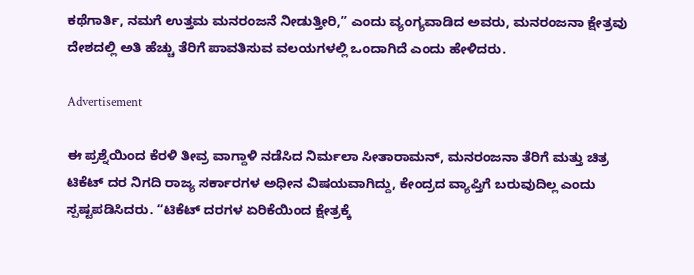ಕಥೆಗಾರ್ತಿ, ನಮಗೆ ಉತ್ತಮ ಮನರಂಜನೆ ನೀಡುತ್ತೀರಿ,” ಎಂದು ವ್ಯಂಗ್ಯವಾಡಿದ ಅವರು, ಮನರಂಜನಾ ಕ್ಷೇತ್ರವು ದೇಶದಲ್ಲಿ ಅತಿ ಹೆಚ್ಚು ತೆರಿಗೆ ಪಾವತಿಸುವ ವಲಯಗಳಲ್ಲಿ ಒಂದಾಗಿದೆ ಎಂದು ಹೇಳಿದರು.

Advertisement

ಈ ಪ್ರಶ್ನೆಯಿಂದ ಕೆರಳಿ ತೀವ್ರ ವಾಗ್ದಾಳಿ ನಡೆಸಿದ ನಿರ್ಮಲಾ ಸೀತಾರಾಮನ್, ಮನರಂಜನಾ ತೆರಿಗೆ ಮತ್ತು ಚಿತ್ರ ಟಿಕೆಟ್ ದರ ನಿಗದಿ ರಾಜ್ಯ ಸರ್ಕಾರಗಳ ಅಧೀನ ವಿಷಯವಾಗಿದ್ದು, ಕೇಂದ್ರದ ವ್ಯಾಪ್ತಿಗೆ ಬರುವುದಿಲ್ಲ ಎಂದು ಸ್ಪಷ್ಟಪಡಿಸಿದರು. “ಟಿಕೆಟ್ ದರಗಳ ಏರಿಕೆಯಿಂದ ಕ್ಷೇತ್ರಕ್ಕೆ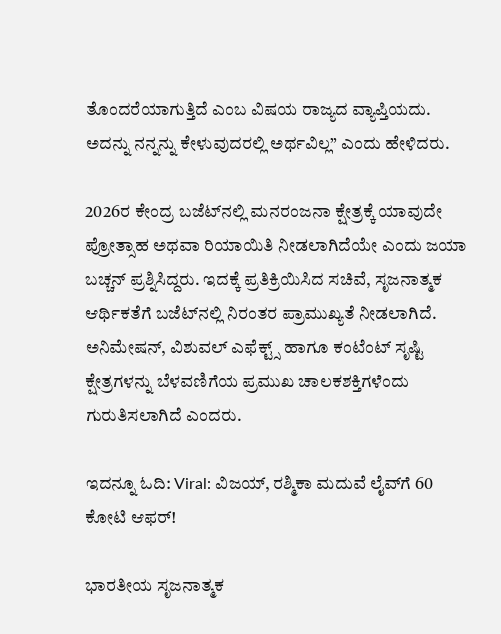ತೊಂದರೆಯಾಗುತ್ತಿದೆ ಎಂಬ ವಿಷಯ ರಾಜ್ಯದ ವ್ಯಾಪ್ತಿಯದು. ಅದನ್ನು ನನ್ನನ್ನು ಕೇಳುವುದರಲ್ಲಿ ಅರ್ಥವಿಲ್ಲ” ಎಂದು ಹೇಳಿದರು.

2026ರ ಕೇಂದ್ರ ಬಜೆಟ್‌ನಲ್ಲಿ ಮನರಂಜನಾ ಕ್ಷೇತ್ರಕ್ಕೆ ಯಾವುದೇ ಪ್ರೋತ್ಸಾಹ ಅಥವಾ ರಿಯಾಯಿತಿ ನೀಡಲಾಗಿದೆಯೇ ಎಂದು ಜಯಾ ಬಚ್ಚನ್ ಪ್ರಶ್ನಿಸಿದ್ದರು. ಇದಕ್ಕೆ ಪ್ರತಿಕ್ರಿಯಿಸಿದ ಸಚಿವೆ, ಸೃಜನಾತ್ಮಕ ಆರ್ಥಿಕತೆಗೆ ಬಜೆಟ್‌ನಲ್ಲಿ ನಿರಂತರ ಪ್ರಾಮುಖ್ಯತೆ ನೀಡಲಾಗಿದೆ. ಅನಿಮೇಷನ್, ವಿಶುವಲ್ ಎಫೆಕ್ಟ್ಸ್ ಹಾಗೂ ಕಂಟೆಂಟ್ ಸೃಷ್ಟಿ ಕ್ಷೇತ್ರಗಳನ್ನು ಬೆಳವಣಿಗೆಯ ಪ್ರಮುಖ ಚಾಲಕಶಕ್ತಿಗಳೆಂದು ಗುರುತಿಸಲಾಗಿದೆ ಎಂದರು.

ಇದನ್ನೂ ಓದಿ: Viral: ವಿಜಯ್, ರಶ್ಮಿಕಾ ಮದುವೆ ಲೈವ್‌ಗೆ 60 ಕೋಟಿ ಆಫರ್!

ಭಾರತೀಯ ಸೃಜನಾತ್ಮಕ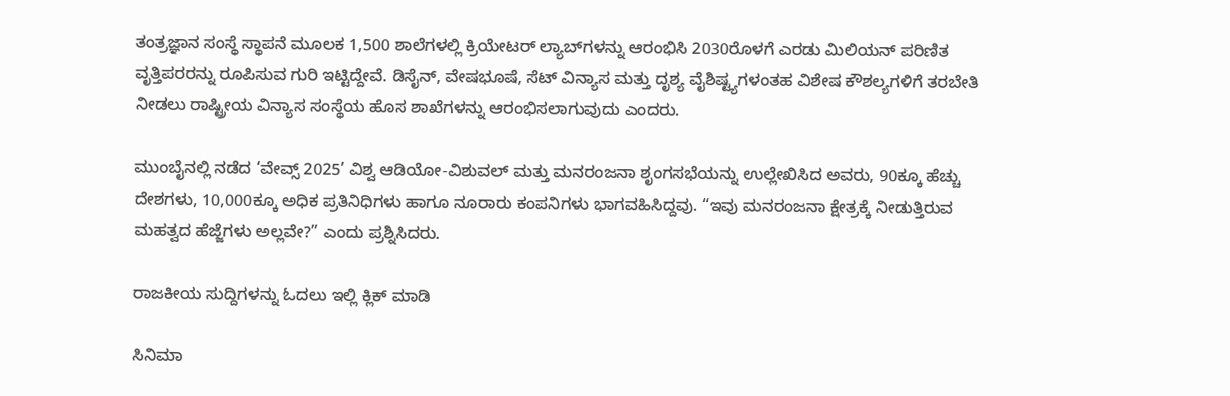ತಂತ್ರಜ್ಞಾನ ಸಂಸ್ಥೆ ಸ್ಥಾಪನೆ ಮೂಲಕ 1,500 ಶಾಲೆಗಳಲ್ಲಿ ಕ್ರಿಯೇಟರ್ ಲ್ಯಾಬ್‌ಗಳನ್ನು ಆರಂಭಿಸಿ 2030ರೊಳಗೆ ಎರಡು ಮಿಲಿಯನ್ ಪರಿಣಿತ ವೃತ್ತಿಪರರನ್ನು ರೂಪಿಸುವ ಗುರಿ ಇಟ್ಟಿದ್ದೇವೆ. ಡಿಸೈನ್, ವೇಷಭೂಷೆ, ಸೆಟ್ ವಿನ್ಯಾಸ ಮತ್ತು ದೃಶ್ಯ ವೈಶಿಷ್ಟ್ಯಗಳಂತಹ ವಿಶೇಷ ಕೌಶಲ್ಯಗಳಿಗೆ ತರಬೇತಿ ನೀಡಲು ರಾಷ್ಟ್ರೀಯ ವಿನ್ಯಾಸ ಸಂಸ್ಥೆಯ ಹೊಸ ಶಾಖೆಗಳನ್ನು ಆರಂಭಿಸಲಾಗುವುದು ಎಂದರು.

ಮುಂಬೈನಲ್ಲಿ ನಡೆದ ‘ವೇವ್ಸ್ 2025’ ವಿಶ್ವ ಆಡಿಯೋ-ವಿಶುವಲ್ ಮತ್ತು ಮನರಂಜನಾ ಶೃಂಗಸಭೆಯನ್ನು ಉಲ್ಲೇಖಿಸಿದ ಅವರು, 90ಕ್ಕೂ ಹೆಚ್ಚು ದೇಶಗಳು, 10,000ಕ್ಕೂ ಅಧಿಕ ಪ್ರತಿನಿಧಿಗಳು ಹಾಗೂ ನೂರಾರು ಕಂಪನಿಗಳು ಭಾಗವಹಿಸಿದ್ದವು. “ಇವು ಮನರಂಜನಾ ಕ್ಷೇತ್ರಕ್ಕೆ ನೀಡುತ್ತಿರುವ ಮಹತ್ವದ ಹೆಜ್ಜೆಗಳು ಅಲ್ಲವೇ?” ಎಂದು ಪ್ರಶ್ನಿಸಿದರು.

ರಾಜಕೀಯ ಸುದ್ದಿಗಳನ್ನು ಓದಲು ಇಲ್ಲಿ ಕ್ಲಿಕ್‌ ಮಾಡಿ

ಸಿನಿಮಾ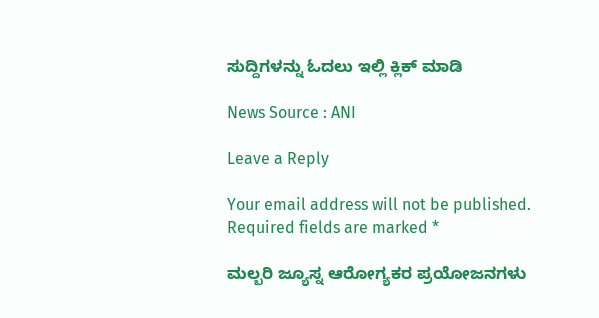ಸುದ್ದಿಗಳನ್ನು ಓದಲು ಇಲ್ಲಿ ಕ್ಲಿಕ್‌ ಮಾಡಿ

News Source : ANI

Leave a Reply

Your email address will not be published. Required fields are marked *

ಮಲ್ಬರಿ ಜ್ಯೂಸ್ನ ಆರೋಗ್ಯಕರ ಪ್ರಯೋಜನಗಳು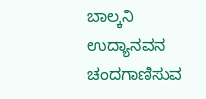ಬಾಲ್ಕನಿ ಉದ್ಯಾನವನ ಚಂದಗಾಣಿಸುವ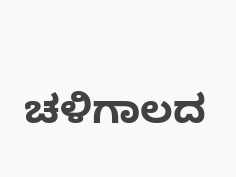ಚಳಿಗಾಲದ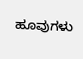ಹೂವುಗಳು